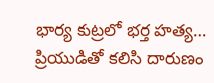భార్య కుట్రలో భర్త హత్య… ప్రియుడితో కలిసి దారుణం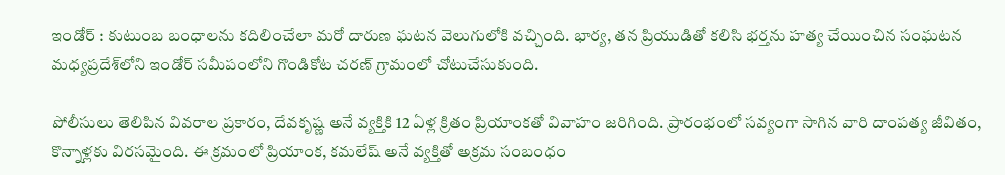ఇండోర్ : కుటుంబ బంధాలను కదిలించేలా మరో దారుణ ఘటన వెలుగులోకి వచ్చింది. భార్య, తన ప్రియుడితో కలిసి భర్తను హత్య చేయించిన సంఘటన మధ్యప్రదేశ్‌లోని ఇండోర్ సమీపంలోని గొండికోట చరణ్ గ్రామంలో చోటుచేసుకుంది.

పోలీసులు తెలిపిన వివరాల ప్రకారం, దేవకృష్ణ అనే వ్యక్తికి 12 ఏళ్ల క్రితం ప్రియాంకతో వివాహం జరిగింది. ప్రారంభంలో సవ్యంగా సాగిన వారి దాంపత్య జీవితం, కొన్నాళ్లకు విరసమైంది. ఈ క్రమంలో ప్రియాంక, కమలేష్ అనే వ్యక్తితో అక్రమ సంబంధం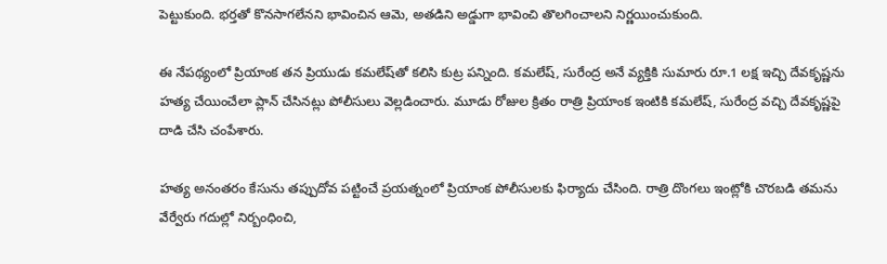పెట్టుకుంది. భర్తతో కొనసాగలేనని భావించిన ఆమె, అతడిని అడ్డుగా భావించి తొలగించాలని నిర్ణయించుకుంది.

ఈ నేపథ్యంలో ప్రియాంక తన ప్రియుడు కమలేష్‌తో కలిసి కుట్ర పన్నింది. కమలేష్, సురేంద్ర అనే వ్యక్తికి సుమారు రూ.1 లక్ష ఇచ్చి దేవకృష్ణను హత్య చేయించేలా ప్లాన్ చేసినట్లు పోలీసులు వెల్లడించారు. మూడు రోజుల క్రితం రాత్రి ప్రియాంక ఇంటికి కమలేష్, సురేంద్ర వచ్చి దేవకృష్ణపై దాడి చేసి చంపేశారు.

హత్య అనంతరం కేసును తప్పుదోవ పట్టించే ప్రయత్నంలో ప్రియాంక పోలీసులకు ఫిర్యాదు చేసింది. రాత్రి దొంగలు ఇంట్లోకి చొరబడి తమను వేర్వేరు గదుల్లో నిర్బంధించి,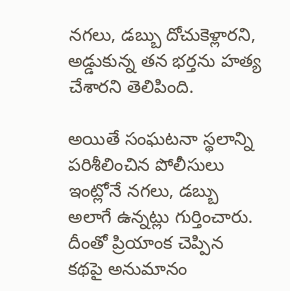నగలు, డబ్బు దోచుకెళ్లారని, అడ్డుకున్న తన భర్తను హత్య చేశారని తెలిపింది.

అయితే సంఘటనా స్థలాన్ని పరిశీలించిన పోలీసులు ఇంట్లోనే నగలు, డబ్బు అలాగే ఉన్నట్లు గుర్తించారు. దీంతో ప్రియాంక చెప్పిన కథపై అనుమానం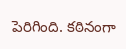పెరిగింది. కఠినంగా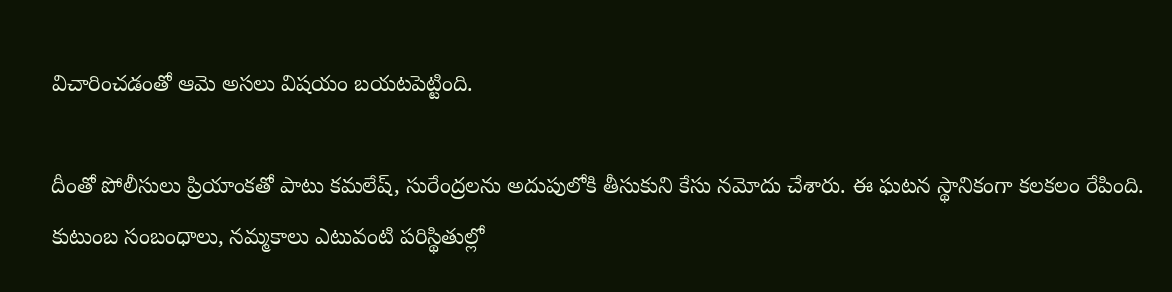విచారించడంతో ఆమె అసలు విషయం బయటపెట్టింది.

దీంతో పోలీసులు ప్రియాంకతో పాటు కమలేష్, సురేంద్రలను అదుపులోకి తీసుకుని కేసు నమోదు చేశారు. ఈ ఘటన స్థానికంగా కలకలం రేపింది. కుటుంబ సంబంధాలు, నమ్మకాలు ఎటువంటి పరిస్థితుల్లో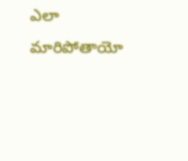ఎలా మారిపోతాయో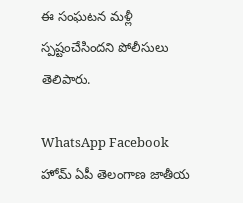ఈ సంఘటన మళ్లీ స్పష్టంచేసిందని పోలీసులు తెలిపారు.

WhatsApp Facebook
హోమ్ ఏపీ తెలంగాణ జాతీయ